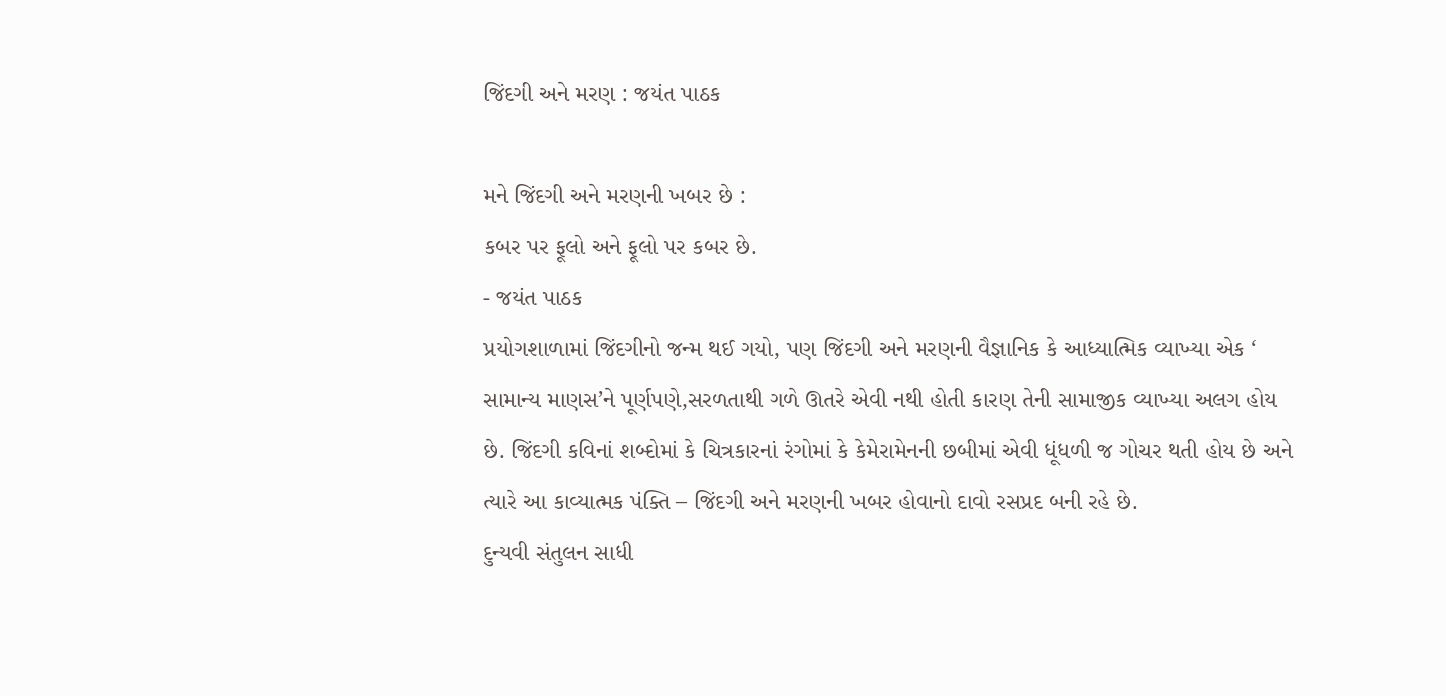જિંદગી અને મરણ : જયંત પાઠક

મને જિંદગી અને મરણની ખબર છે :
કબર પર ફૂલો અને ફૂલો પર કબર છે.
- જયંત પાઠક
પ્રયોગશાળામાં જિંદગીનો જન્મ થઈ ગયો, પણ જિંદગી અને મરણની વૈજ્ઞાનિક કે આધ્યાત્મિક વ્યાખ્યા એક ‘ સામાન્ય માણસ’ને પૂર્ણપણે,સરળતાથી ગળે ઊતરે એવી નથી હોતી કારણ તેની સામાજીક વ્યાખ્યા અલગ હોય છે. જિંદગી કવિનાં શબ્દોમાં કે ચિત્રકારનાં રંગોમાં કે કેમેરામેનની છબીમાં એવી ધૂંધળી જ ગોચર થતી હોય છે અને ત્યારે આ કાવ્યાત્મક પંક્તિ – જિંદગી અને મરણની ખબર હોવાનો દાવો રસપ્રદ બની રહે છે.
દુન્યવી સંતુલન સાધી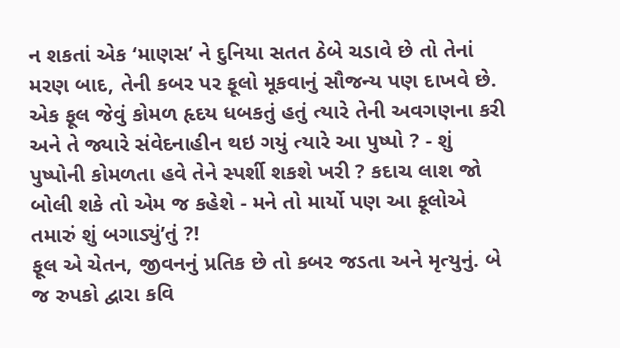ન શકતાં એક ‘માણસ’ ને દુનિયા સતત ઠેબે ચડાવે છે તો તેનાં મરણ બાદ, તેની કબર પર ફૂલો મૂકવાનું સૌજન્ય પણ દાખવે છે. એક ફૂલ જેવું કોમળ હૃદય ધબકતું હતું ત્યારે તેની અવગણના કરી અને તે જ્યારે સંવેદનાહીન થઇ ગયું ત્યારે આ પુષ્પો ? - શું પુષ્પોની કોમળતા હવે તેને સ્પર્શી શકશે ખરી ? કદાચ લાશ જો બોલી શકે તો એમ જ કહેશે - મને તો માર્યો પણ આ ફૂલોએ તમારું શું બગાડ્યું’તું ?!
ફૂલ એ ચેતન, જીવનનું પ્રતિક છે તો કબર જડતા અને મૃત્યુનું. બે જ રુપકો દ્વારા કવિ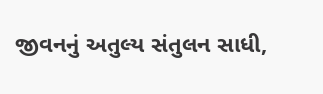જીવનનું અતુલ્ય સંતુલન સાધી,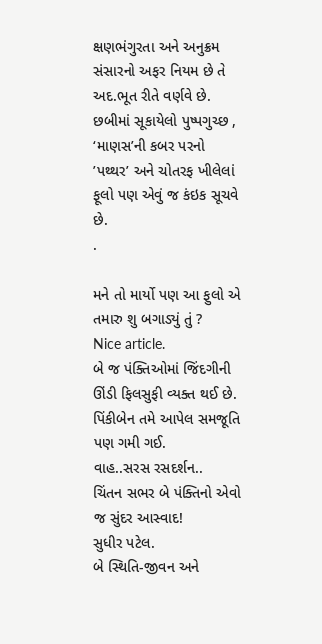ક્ષણભંગુરતા અને અનુક્રમ સંસારનો અફર નિયમ છે તે અદ.ભૂત રીતે વર્ણવે છે. છબીમાં સૂકાયેલો પુષ્પગુચ્છ , ‘માણસ’ની કબર પરનો ’પથ્થર’ અને ચોતરફ ખીલેલાં ફૂલો પણ એવું જ કંઇક સૂચવે છે.
.

મને તો માર્યો પણ આ ફુલો એ તમારુ શુ બગાડ્યું તું ?
Nice article.
બે જ પંક્તિઓમાં જિંદગીની ઊંડી ફિલસુફી વ્યક્ત થઈ છે. પિંકીબેન તમે આપેલ સમજૂતિ પણ ગમી ગઈ.
વાહ..સરસ રસદર્શન..
ચિંતન સભર બે પંક્તિનો એવો જ સુંદર આસ્વાદ!
સુધીર પટેલ.
બે સ્થિતિ-જીવન અને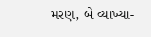મરણ, બે વ્યાખ્યા-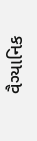વૈગ્યાનિક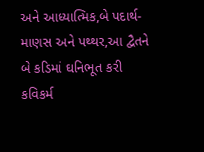અને આધ્યાત્મિક,બે પદાર્થ-
માણસ અને પથ્થર,આ દ્વૈતને બે કડિમાં ઘનિભૂત કરી કવિકર્મ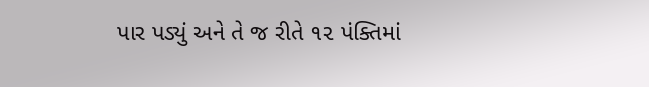પાર પડ્યું અને તે જ રીતે ૧૨ પંક્તિમાં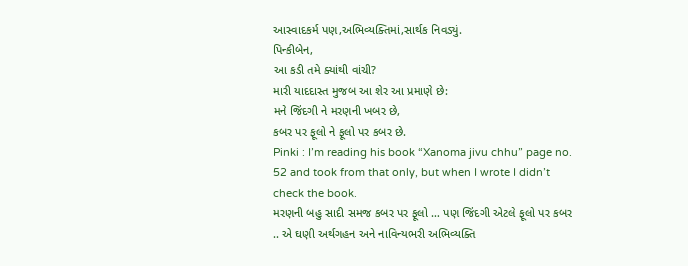આસ્વાદકર્મ પણ,અભિવ્યક્તિમાં,સાર્થક નિવડ્યું.
પિન્કીબેન,
આ કડી તમે ક્યાંથી વાંચી?
મારી યાદદાસ્ત મુજબ આ શેર આ પ્રમાણે છે:
મને જિંદગી ને મરણની ખબર છે,
કબર પર ફૂલો ને ફૂલો પર કબર છે.
Pinki : I’m reading his book “Xanoma jivu chhu” page no. 52 and took from that only, but when I wrote I didn’t check the book.
મરણની બહુ સાદી સમજ કબર પર ફૂલો … પણ જિંદગી એટલે ફૂલો પર કબર .. એ ઘણી અર્થગહન અને નાવિન્યભરી અભિવ્યક્તિ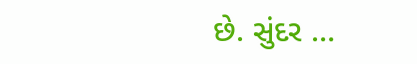છે. સુંદર …